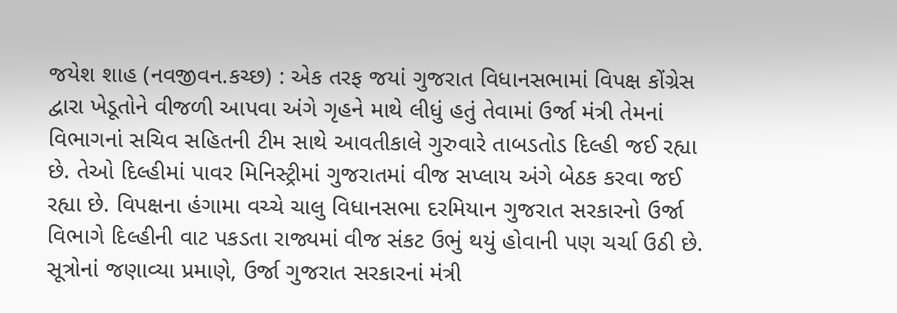જયેશ શાહ (નવજીવન.કચ્છ) : એક તરફ જયાં ગુજરાત વિધાનસભામાં વિપક્ષ કોંગ્રેસ દ્વારા ખેડૂતોને વીજળી આપવા અંગે ગૃહને માથે લીધું હતું તેવામાં ઉર્જા મંત્રી તેમનાં વિભાગનાં સચિવ સહિતની ટીમ સાથે આવતીકાલે ગુરુવારે તાબડતોડ દિલ્હી જઈ રહ્યા છે. તેઓ દિલ્હીમાં પાવર મિનિસ્ટ્રીમાં ગુજરાતમાં વીજ સપ્લાય અંગે બેઠક કરવા જઈ રહ્યા છે. વિપક્ષના હંગામા વચ્ચે ચાલુ વિધાનસભા દરમિયાન ગુજરાત સરકારનો ઉર્જા વિભાગે દિલ્હીની વાટ પકડતા રાજ્યમાં વીજ સંકટ ઉભું થયું હોવાની પણ ચર્ચા ઉઠી છે.
સૂત્રોનાં જણાવ્યા પ્રમાણે, ઉર્જા ગુજરાત સરકારનાં મંત્રી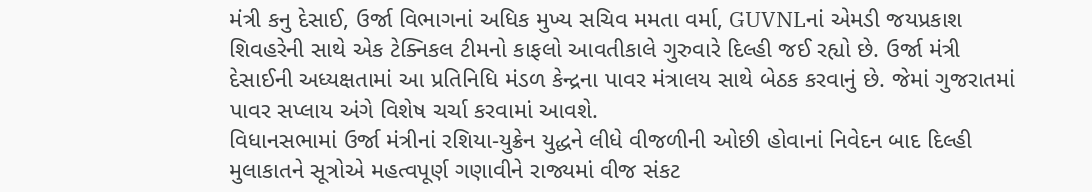મંત્રી કનુ દેસાઈ, ઉર્જા વિભાગનાં અધિક મુખ્ય સચિવ મમતા વર્મા, GUVNLનાં એમડી જયપ્રકાશ શિવહરેની સાથે એક ટેક્નિકલ ટીમનો કાફલો આવતીકાલે ગુરુવારે દિલ્હી જઈ રહ્યો છે. ઉર્જા મંત્રી દેસાઈની અધ્યક્ષતામાં આ પ્રતિનિધિ મંડળ કેન્દ્રના પાવર મંત્રાલય સાથે બેઠક કરવાનું છે. જેમાં ગુજરાતમાં પાવર સપ્લાય અંગે વિશેષ ચર્ચા કરવામાં આવશે.
વિધાનસભામાં ઉર્જા મંત્રીનાં રશિયા-યુક્રેન યુદ્ધને લીધે વીજળીની ઓછી હોવાનાં નિવેદન બાદ દિલ્હી મુલાકાતને સૂત્રોએ મહત્વપૂર્ણ ગણાવીને રાજ્યમાં વીજ સંકટ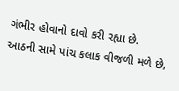ગંભીર હોવાનો દાવો કરી રહ્યા છે.
આઠની સામે પાંચ કલાક વીજળી મળે છે,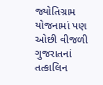જ્યોતિગ્રામ યોજનામાં પણ ઓછી વીજળી
ગુજરાતનાં તત્કાલિન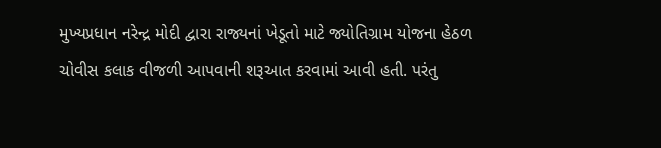મુખ્યપ્રધાન નરેન્દ્ર મોદી દ્વારા રાજ્યનાં ખેડૂતો માટે જ્યોતિગ્રામ યોજના હેઠળ ચોવીસ કલાક વીજળી આપવાની શરૂઆત કરવામાં આવી હતી. પરંતુ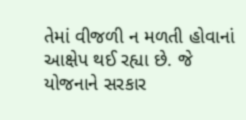તેમાં વીજળી ન મળતી હોવાનાં આક્ષેપ થઈ રહ્યા છે. જે યોજનાને સરકાર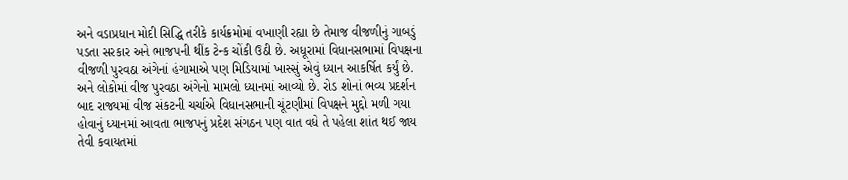અને વડાપ્રધાન મોદી સિદ્ધિ તરીકે કાર્યક્રમોમાં વખાણી રહ્યા છે તેમાજ વીજળીનું ગાબડું પડતા સરકાર અને ભાજપની થીંક ટેન્ક ચોંકી ઉઠી છે. અધૂરામાં વિધાનસભામાં વિપક્ષના વીજળી પુરવઠા અંગેનાં હંગામાએ પણ મિડિયામાં ખાસ્સું એવું ધ્યાન આકર્ષિત કર્યું છે. અને લોકોમાં વીજ પુરવઠા અંગેનો મામલો ધ્યાનમાં આવ્યો છે. રોડ શોનાં ભવ્ય પ્રદર્શન બાદ રાજ્યમાં વીજ સંકટની ચર્ચાએ વિધાનસભાની ચૂંટણીમાં વિપક્ષને મુદ્દો મળી ગયા હોવાનું ધ્યાનમાં આવતા ભાજપનું પ્રદેશ સંગઠન પણ વાત વધે તે પહેલા શાંત થઈ જાય તેવી કવાયતમાં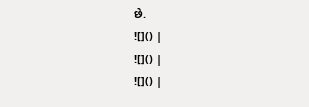છે.
![]() |
![]() |
![]() |